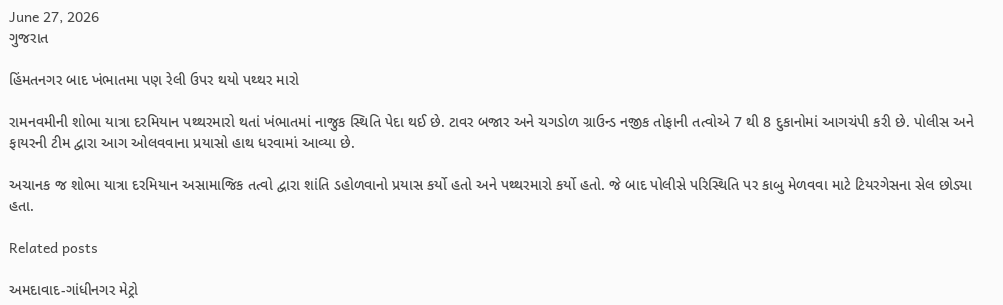June 27, 2026
ગુજરાત

હિંમતનગર બાદ ખંભાતમા પણ રેલી ઉપર થયો પથ્થર મારો

રામનવમીની શોભા યાત્રા દરમિયાન પથ્થરમારો થતાં ખંભાતમાં નાજુક સ્થિતિ પેદા થઈ છે. ટાવર બજાર અને ચગડોળ ગ્રાઉન્ડ નજીક તોફાની તત્વોએ 7 થી 8 દુકાનોમાં આગચંપી કરી છે. પોલીસ અને ફાયરની ટીમ દ્વારા આગ ઓલવવાના પ્રયાસો હાથ ધરવામાં આવ્યા છે.

અચાનક જ શોભા યાત્રા દરમિયાન અસામાજિક તત્વો દ્વારા શાંતિ ડહોળવાનો પ્રયાસ કર્યો હતો અને પથ્થરમારો કર્યો હતો. જે બાદ પોલીસે પરિસ્થિતિ પર કાબુ મેળવવા માટે ટિયરગેસના સેલ છોડ્યા હતા.

Related posts

અમદાવાદ-ગાંધીનગર મેટ્રો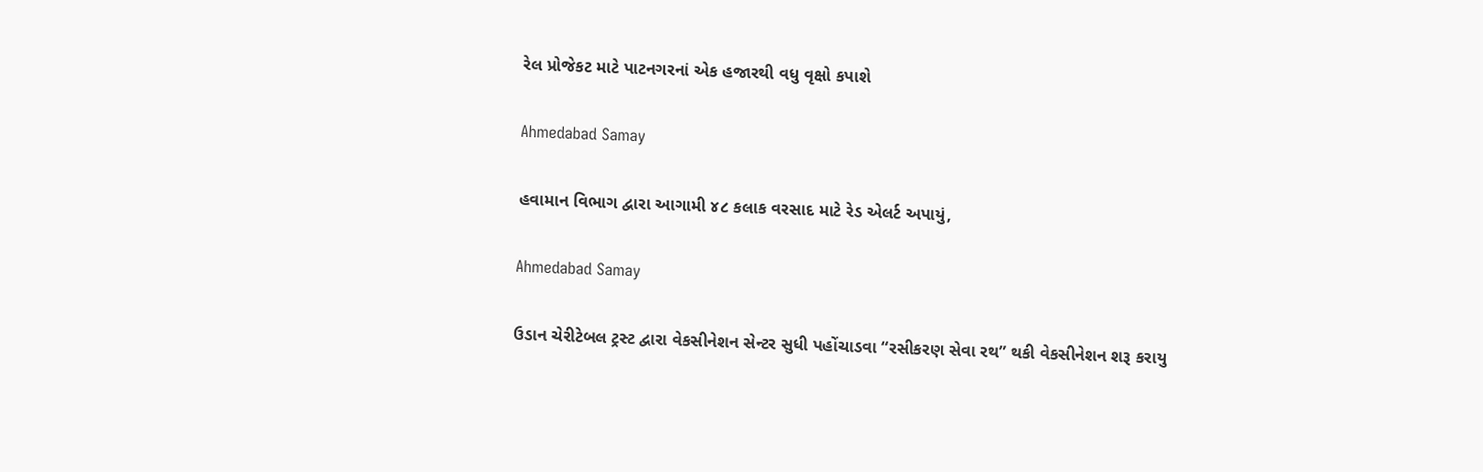રેલ પ્રોજેકટ માટે પાટનગરનાં એક હજારથી વધુ વૃક્ષો કપાશે

Ahmedabad Samay

હવામાન વિભાગ દ્વારા આગામી ૪૮ કલાક વરસાદ માટે રેડ એલર્ટ અપાયું,

Ahmedabad Samay

ઉડાન ચેરીટેબલ ટ્રસ્ટ દ્વારા વેકસીનેશન સેન્ટર સુધી પહોંચાડવા “રસીકરણ સેવા રથ” થકી વેકસીનેશન શરૂ કરાયુ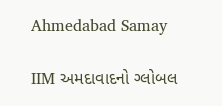Ahmedabad Samay

IIM અમદાવાદનો ગ્લોબલ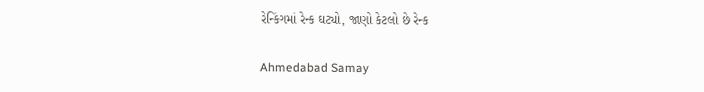રેન્કિંગમાં રેન્ક ઘટ્યો, જાણો કેટલો છે રેન્ક

Ahmedabad Samay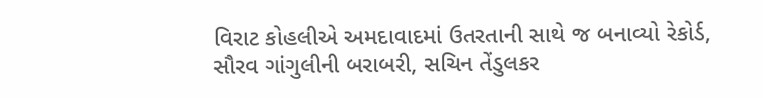વિરાટ કોહલીએ અમદાવાદમાં ઉતરતાની સાથે જ બનાવ્યો રેકોર્ડ, સૌરવ ગાંગુલીની બરાબરી, સચિન તેંડુલકર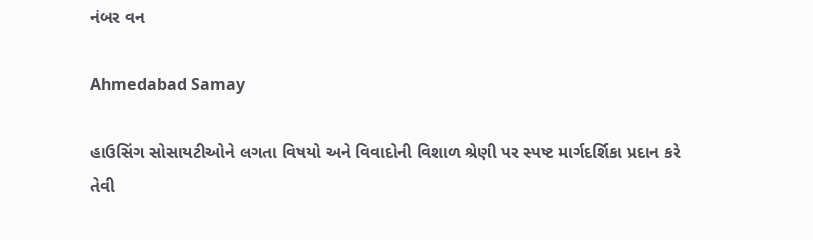નંબર વન

Ahmedabad Samay

હાઉસિંગ સોસાયટીઓને લગતા વિષયો અને વિવાદોની વિશાળ શ્રેણી પર સ્‍પષ્ટ માર્ગદર્શિકા પ્રદાન કરે તેવી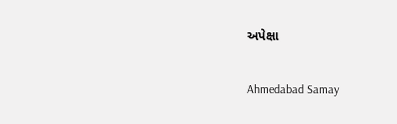અપેક્ષા

Ahmedabad Samay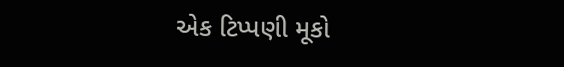એક ટિપ્પણી મૂકો